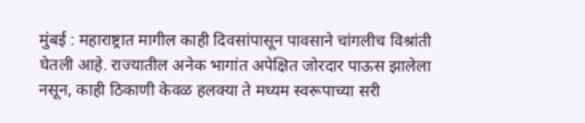मुंबई : महाराष्ट्रात मागील काही दिवसांपासून पावसाने चांगलीच विश्रांती घेतली आहे. राज्यातील अनेक भागांत अपेक्षित जोरदार पाऊस झालेला नसून, काही ठिकाणी केवळ हलक्या ते मध्यम स्वरूपाच्या सरी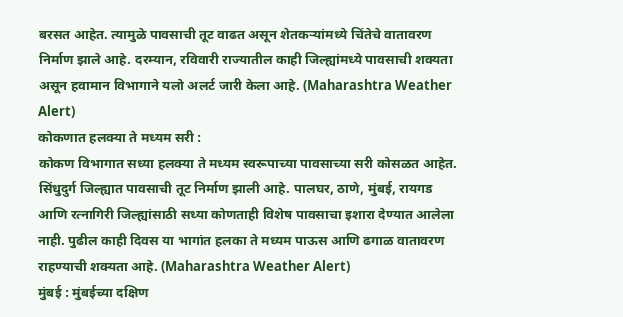बरसत आहेत. त्यामुळे पावसाची तूट वाढत असून शेतकऱ्यांमध्ये चिंतेचे वातावरण निर्माण झाले आहे. दरम्यान, रविवारी राज्यातील काही जिल्ह्यांमध्ये पावसाची शक्यता असून हवामान विभागाने यलो अलर्ट जारी केला आहे. (Maharashtra Weather Alert)
कोकणात हलक्या ते मध्यम सरी :
कोकण विभागात सध्या हलक्या ते मध्यम स्वरूपाच्या पावसाच्या सरी कोसळत आहेत. सिंधुदुर्ग जिल्ह्यात पावसाची तूट निर्माण झाली आहे. पालघर, ठाणे, मुंबई, रायगड आणि रत्नागिरी जिल्ह्यांसाठी सध्या कोणताही विशेष पावसाचा इशारा देण्यात आलेला नाही. पुढील काही दिवस या भागांत हलका ते मध्यम पाऊस आणि ढगाळ वातावरण राहण्याची शक्यता आहे. (Maharashtra Weather Alert)
मुंबई : मुंबईच्या दक्षिण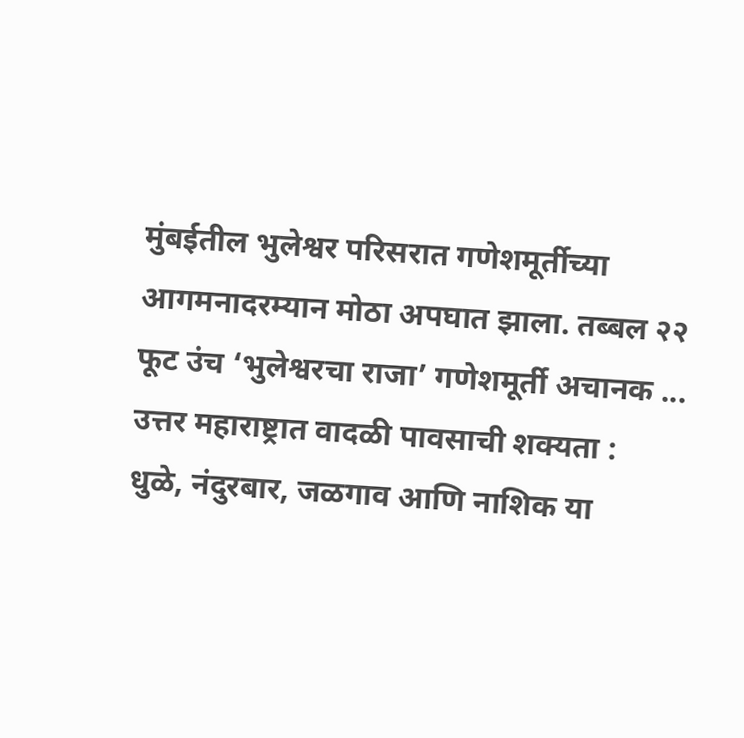मुंबईतील भुलेश्वर परिसरात गणेशमूर्तीच्या आगमनादरम्यान मोठा अपघात झाला. तब्बल २२ फूट उंच ‘भुलेश्वरचा राजा’ गणेशमूर्ती अचानक ...
उत्तर महाराष्ट्रात वादळी पावसाची शक्यता :
धुळे, नंदुरबार, जळगाव आणि नाशिक या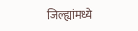जिल्ह्यांमध्ये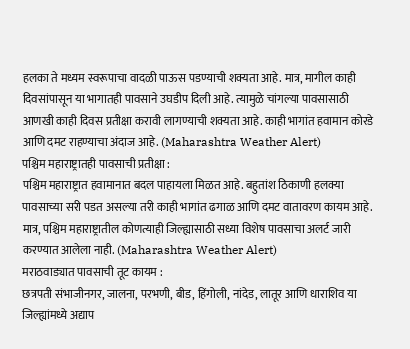हलका ते मध्यम स्वरूपाचा वादळी पाऊस पडण्याची शक्यता आहे. मात्र, मागील काही दिवसांपासून या भागातही पावसाने उघडीप दिली आहे. त्यामुळे चांगल्या पावसासाठी आणखी काही दिवस प्रतीक्षा करावी लागण्याची शक्यता आहे. काही भागांत हवामान कोरडे आणि दमट राहण्याचा अंदाज आहे. (Maharashtra Weather Alert)
पश्चिम महाराष्ट्रातही पावसाची प्रतीक्षा :
पश्चिम महाराष्ट्रात हवामानात बदल पाहायला मिळत आहे. बहुतांश ठिकाणी हलक्या पावसाच्या सरी पडत असल्या तरी काही भागांत ढगाळ आणि दमट वातावरण कायम आहे. मात्र, पश्चिम महाराष्ट्रातील कोणत्याही जिल्ह्यासाठी सध्या विशेष पावसाचा अलर्ट जारी करण्यात आलेला नाही. (Maharashtra Weather Alert)
मराठवाड्यात पावसाची तूट कायम :
छत्रपती संभाजीनगर, जालना, परभणी, बीड, हिंगोली, नांदेड, लातूर आणि धाराशिव या जिल्ह्यांमध्ये अद्याप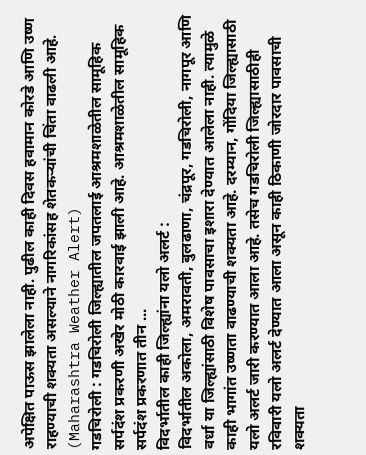अपेक्षित पाऊस झालेला नाही. पुढील काही दिवस हवामान कोरडे आणि उष्ण राहण्याची शक्यता असल्याने नागरिकांसह शेतकऱ्यांची चिंता वाढली आहे. (Maharashtra Weather Alert)
गडचिरोली : गडचिरोली जिल्ह्यातील जपतलाई आश्रमशाळेतील सामूहिक सर्पदंश प्रकरणी अखेर मोठी कारवाई झाली आहे. आश्रमशाळेतील सामूहिक सर्पदंश प्रकरणात तीन ...
विदर्भातील काही जिल्ह्यांना यलो अलर्ट :
विदर्भातील अकोला, अमरावती, बुलढाणा, चंद्रपूर, गडचिरोली, नागपूर आणि वर्धा या जिल्ह्यांसाठी विशेष पावसाचा इशारा देण्यात आलेला नाही. त्यामुळे काही भागांत उष्णता वाढण्याची शक्यता आहे. दरम्यान, गोंदिया जिल्ह्यासाठी यलो अलर्ट जारी करण्यात आला आहे. तसेच गडचिरोली जिल्ह्यासाठीही रविवारी यलो अलर्ट देण्यात आला असून काही ठिकाणी जोरदार पावसाची शक्यता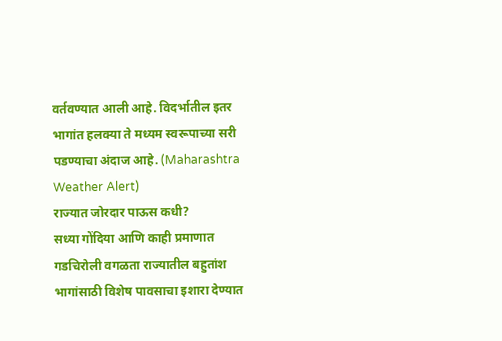वर्तवण्यात आली आहे. विदर्भातील इतर भागांत हलक्या ते मध्यम स्वरूपाच्या सरी पडण्याचा अंदाज आहे. (Maharashtra Weather Alert)
राज्यात जोरदार पाऊस कधी?
सध्या गोंदिया आणि काही प्रमाणात गडचिरोली वगळता राज्यातील बहुतांश भागांसाठी विशेष पावसाचा इशारा देण्यात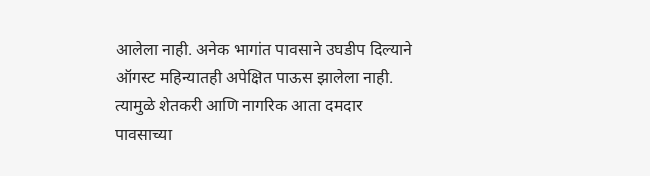आलेला नाही. अनेक भागांत पावसाने उघडीप दिल्याने ऑगस्ट महिन्यातही अपेक्षित पाऊस झालेला नाही. त्यामुळे शेतकरी आणि नागरिक आता दमदार पावसाच्या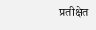प्रतीक्षेत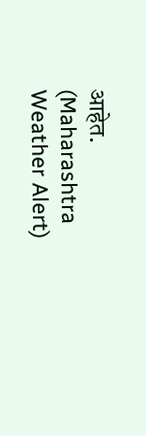आहेत. (Maharashtra Weather Alert)